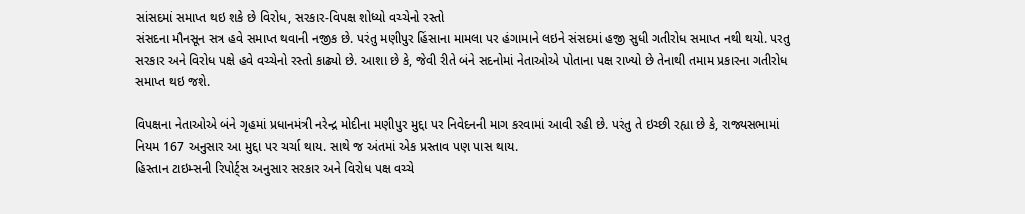સાંસદમાં સમાપ્ત થઇ શકે છે વિરોધ, સરકાર-વિપક્ષ શોધ્યો વચ્ચેનો રસ્તો
સંસદના મૌનસૂન સત્ર હવે સમાપ્ત થવાની નજીક છે. પરંતુ મણીપુર હિંસાના મામલા પર હંગામાને લઇને સંસદમાં હજી સુધી ગતીરોધ સમાપ્ત નથી થયો. પરતુ સરકાર અને વિરોધ પક્ષે હવે વચ્ચેનો રસ્તો કાઢ્યો છે. આશા છે કે, જેવી રીતે બંને સદનોમાં નેતાઓએ પોતાના પક્ષ રાખ્યો છે તેનાથી તમામ પ્રકારના ગતીરોધ સમાપ્ત થઇ જશે.

વિપક્ષના નેતાઓએ બંને ગૃહમાં પ્રધાનમંત્રી નરેન્દ્ર મોદીના મણીપુર મુદ્દા પર નિવેદનની માગ કરવામાં આવી રહી છે. પરંતુ તે ઇચ્છી રહ્યા છે કે, રાજ્યસભામાં નિયમ 167 અનુસાર આ મુદ્દા પર ચર્ચા થાય. સાથે જ અંતમાં એક પ્રસ્તાવ પણ પાસ થાય.
હિસ્તાન ટાઇમ્સની રિપોર્ટ્સ અનુસાર સરકાર અને વિરોધ પક્ષ વચ્ચે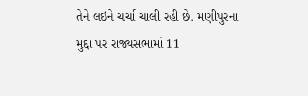તેને લઇને ચર્ચા ચાલી રહી છે. મણીપુરના મુદ્દા પર રાજ્યસભામાં 11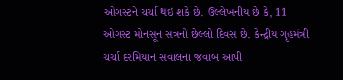ઓગસ્ટને ચર્ચા થઇ શકે છે. ઉલ્લેખનીય છે કે, 11 ઓગસ્ટ મોનસૂન સત્રનો છેલ્લો દિવસ છે. કેન્દ્રીય ગૃહમંત્રી ચર્ચા દરમિયાન સવાલના જવાબ આપી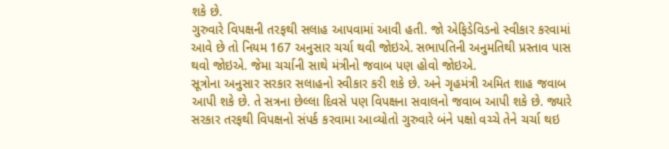શકે છે.
ગુરુવારે વિપક્ષની તરફથી સલાહ આપવામાં આવી હતી. જો એફિડેવિડનો સ્વીકાર કરવામાં આવે છે તો નિયમ 167 અનુસાર ચર્ચા થવી જોઇએ. સભાપતિની અનુમતિથી પ્રસ્તાવ પાસ થવો જોઇએ. જેમા ચર્ચાની સાથે મંત્રીનો જવાબ પણ હોવો જોઇએ.
સૂત્રોના અનુસાર સરકાર સલાહનો સ્વીકાર કરી શકે છે. અને ગૃહમંત્રી અમિત શાહ જવાબ આપી શકે છે. તે સત્રના છેલ્લા દિવસે પણ વિપક્ષના સવાલનો જવાબ આપી શકે છે. જ્યારે સરકાર તરફથી વિપક્ષનો સંપર્ક કરવામા આવ્યોતો ગુરુવારે બંને પક્ષો વચ્ચે તેને ચર્ચા થઇ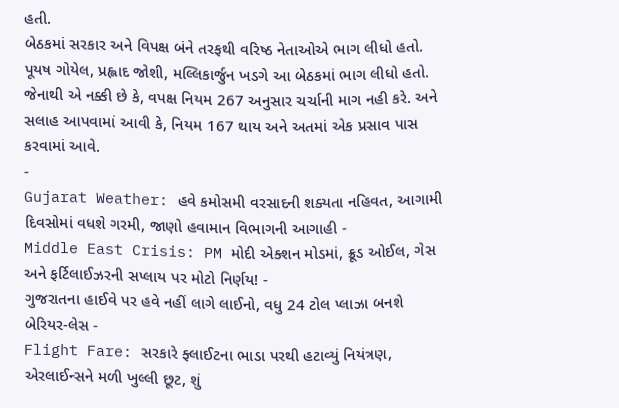હતી.
બેઠકમાં સરકાર અને વિપક્ષ બંને તરફથી વરિષ્ઠ નેતાઓએ ભાગ લીધો હતો. પૂયષ ગોયેલ, પ્રહ્લાદ જોશી, મલ્લિકાર્જુન ખડગે આ બેઠકમાં ભાગ લીધો હતો. જેનાથી એ નક્કી છે કે, વપક્ષ નિયમ 267 અનુસાર ચર્ચાની માગ નહી કરે. અને સલાહ આપવામાં આવી કે, નિયમ 167 થાય અને અતમાં એક પ્રસાવ પાસ કરવામાં આવે.
-
Gujarat Weather: હવે કમોસમી વરસાદની શક્યતા નહિવત, આગામી દિવસોમાં વધશે ગરમી, જાણો હવામાન વિભાગની આગાહી -
Middle East Crisis: PM મોદી એક્શન મોડમાં, ક્રૂડ ઓઈલ, ગેસ અને ફર્ટિલાઈઝરની સપ્લાય પર મોટો નિર્ણય! -
ગુજરાતના હાઈવે પર હવે નહીં લાગે લાઈનો, વધુ 24 ટોલ પ્લાઝા બનશે બેરિયર-લેસ -
Flight Fare: સરકારે ફ્લાઈટના ભાડા પરથી હટાવ્યું નિયંત્રણ, એરલાઈન્સને મળી ખુલ્લી છૂટ, શું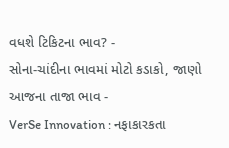વધશે ટિકિટના ભાવ? -
સોના-ચાંદીના ભાવમાં મોટો કડાકો, જાણો આજના તાજા ભાવ -
VerSe Innovation : નફાકારકતા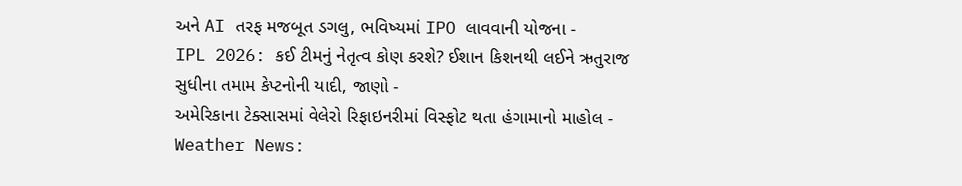અને AI તરફ મજબૂત ડગલુ, ભવિષ્યમાં IPO લાવવાની યોજના -
IPL 2026: કઈ ટીમનું નેતૃત્વ કોણ કરશે? ઈશાન કિશનથી લઈને ઋતુરાજ સુધીના તમામ કેપ્ટનોની યાદી, જાણો -
અમેરિકાના ટેક્સાસમાં વેલેરો રિફાઇનરીમાં વિસ્ફોટ થતા હંગામાનો માહોલ -
Weather News: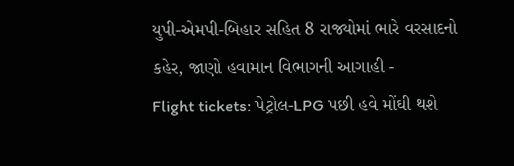યુપી-એમપી-બિહાર સહિત 8 રાજ્યોમાં ભારે વરસાદનો કહેર, જાણો હવામાન વિભાગની આગાહી -
Flight tickets: પેટ્રોલ-LPG પછી હવે મોંઘી થશે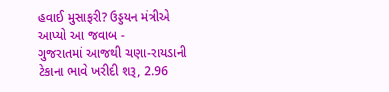હવાઈ મુસાફરી? ઉડ્ડયન મંત્રીએ આપ્યો આ જવાબ -
ગુજરાતમાં આજથી ચણા-રાયડાની ટેકાના ભાવે ખરીદી શરૂ, 2.96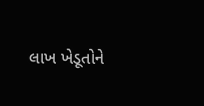લાખ ખેડૂતોને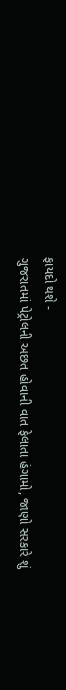ફાયદો થશે -
ગુજરાતમાં પેટ્રોલની અછત હોવાની વાત ફેલાતા હંગામો, જાણો સરકારે શું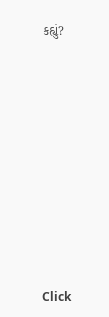કહ્યું?










Click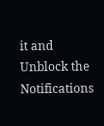it and Unblock the Notifications